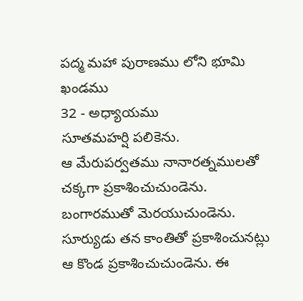పద్మ మహా పురాణము లోని భూమి ఖండము
32 - అధ్యాయము
సూతమహర్షి పలికెను.
ఆ మేరుపర్వతము నానారత్నములతో చక్కగా ప్రకాశించుచుండెను. బంగారముతో మెరయుచుండెను. సూర్యుడు తన కాంతితో ప్రకాశించునట్లు ఆ కొండ ప్రకాశించుచుండెను. ఈ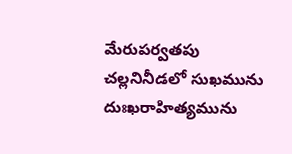మేరుపర్వతపు చల్లనినీడలో సుఖమును దుఃఖరాహిత్యమును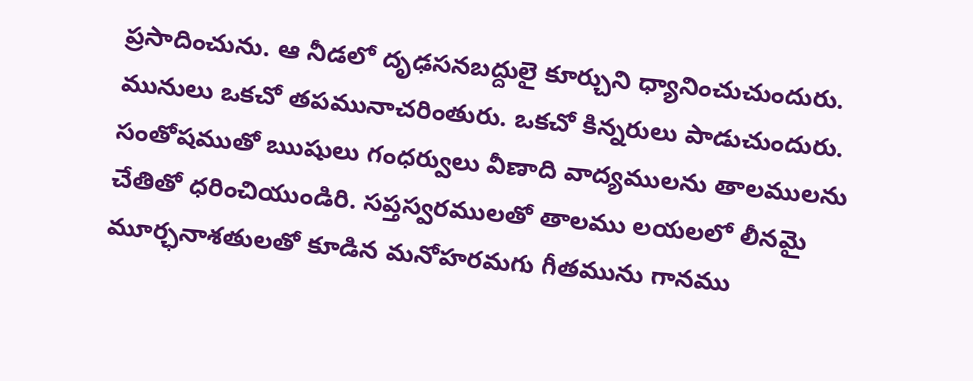ప్రసాదించును. ఆ నీడలో దృఢసనబద్దులై కూర్చుని ధ్యానించుచుందురు. మునులు ఒకచో తపమునాచరింతురు. ఒకచో కిన్నరులు పాడుచుందురు. సంతోషముతో ఋషులు గంధర్వులు వీణాది వాద్యములను తాలములను చేతితో ధరించియుండిరి. సప్తస్వరములతో తాలము లయలలో లీనమై మూర్ఛనాశతులతో కూడిన మనోహరమగు గీతమును గానము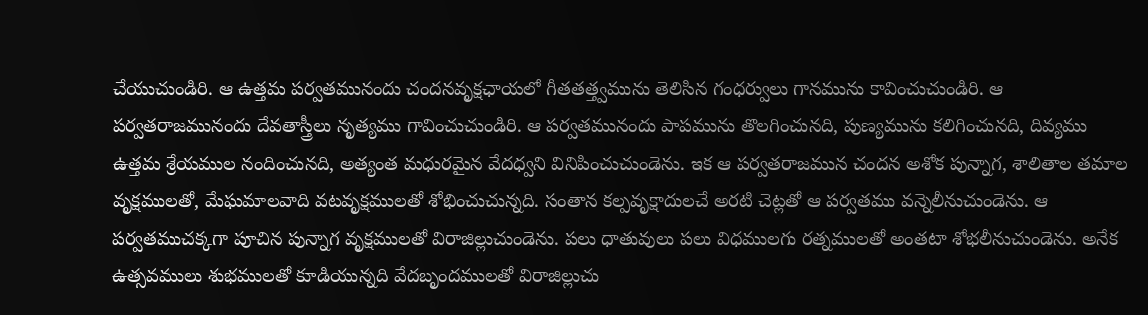చేయుచుండిరి. ఆ ఉత్తమ పర్వతమునందు చందనవృక్షఛాయలో గీతతత్త్వమును తెలిసిన గంధర్వులు గానమును కావించుచుండిరి. ఆ పర్వతరాజమునందు దేవతాస్త్రీలు నృత్యము గావించుచుండిరి. ఆ పర్వతమునందు పాపమును తొలగించునది, పుణ్యమును కలిగించునది, దివ్యము ఉత్తమ శ్రేయముల నందించునది, అత్యంత మధురమైన వేదధ్వని వినిపించుచుండెను. ఇక ఆ పర్వతరాజమున చందన అశోక పున్నాగ, శాలితాల తమాల వృక్షములతో, మేఘమాలవాది వటవృక్షములతో శోభించుచున్నది. సంతాన కల్పవృక్షాదులచే అరటి చెట్లతో ఆ పర్వతము వన్నెలీనుచుండెను. ఆ పర్వతముచక్కగా పూచిన పున్నాగ వృక్షములతో విరాజిల్లుచుండెను. పలు ధాతువులు పలు విధములగు రత్నములతో అంతటా శోభలీనుచుండెను. అనేక ఉత్సవములు శుభములతో కూడియున్నది వేదబృందములతో విరాజిల్లుచు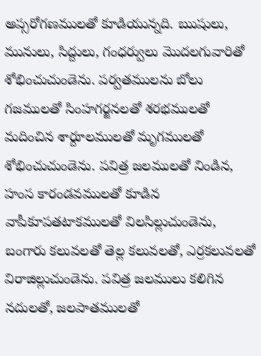అప్సరోగణములతో కూడియున్నది. ఋషులు, మునులు, సిద్దులు, గంధర్వులు మొదలగువారితో శోభించుచుండెను. పర్వతములను బోలు గజములతో సింహగర్జనలతో శరభములతో మదించిన శార్దూలములతో మృగములతో శోభించుచుండెను. పవిత్ర జలములతో నిండిన, హంస కారండవములతో కూడిన వాపీకూపతటాకములతో విలసిల్లుచుండెను, బంగారు కలువలతో తెల్ల కలువలతో, ఎర్రకలువలతో విరాజిల్లుచుండెను. పవిత్ర జలములు కలిగిన నదులతో, జలపాతములతో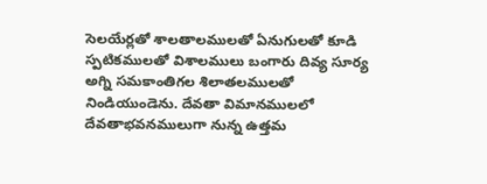సెలయేర్లతో శాలతాలములతో ఏనుగులతో కూడి స్పటికములతో విశాలములు బంగారు దివ్య సూర్య అగ్ని సమకాంతిగల శిలాతలములతో నిండియుండెను. దేవతా విమానములలో దేవతాభవనములుగా నున్న ఉత్తమ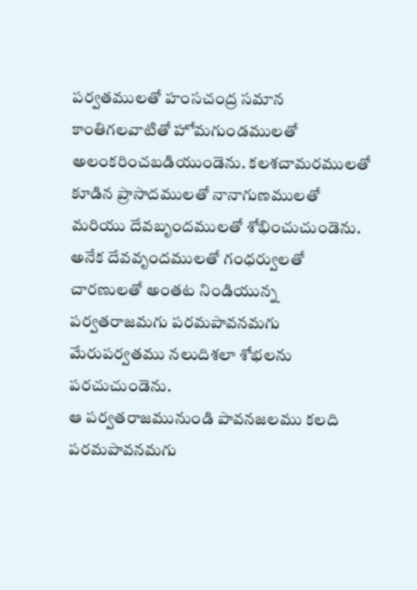పర్వతములతో హంసచంద్ర సమాన కాంతిగలవాటితో హోమగుండములతో అలంకరించబడియుండెను. కలశచామరములతో కూడిన ప్రాసాదములతో నానాగుణములతో మరియు దేవబృందములతో శోభించుచుండెను. అనేక దేవవృందములతో గంధర్వులతో చారణులతో అంతట నిండియున్న పర్వతరాజమగు పరమపావనమగు మేరుపర్వతము నలుదిశలా శోభలను పరచుచుండెను.
ఆ పర్వతరాజమునుండి పావనజలము కలది పరమపావనమగు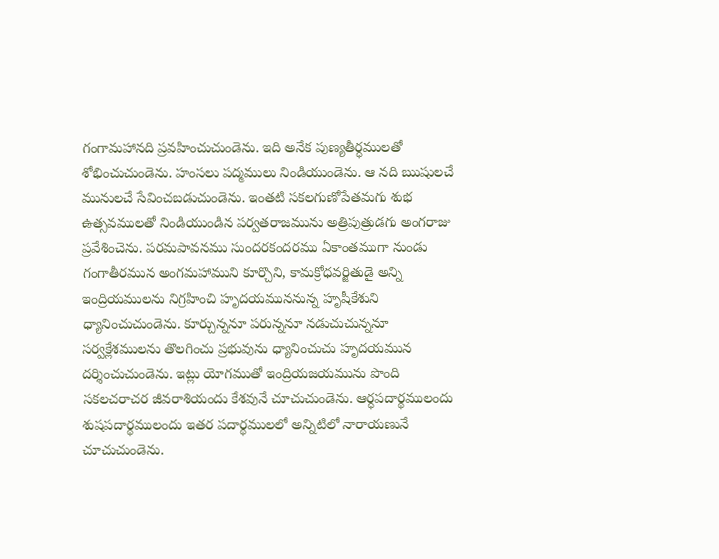గంగామహానది ప్రవహించుచుండెను. ఇది అనేక పుణ్యతీర్ధములతో శోభించుచుండెను. హంసలు పద్మములు నిండియుండెను. ఆ నది ఋషులచే మునులచే సేవించబడుచుండెను. ఇంతటి సకలగుణోపేతమగు శుభ ఉత్సవములతో నిండియుండిన పర్వతరాజమును అత్రిపుత్రుడగు అంగరాజు ప్రవేశించెను. పరమపావనము సుందరకందరము ఏకాంతముగా నుండు గంగాతీరమున అంగమహాముని కూర్చొని, కామక్రోధవర్జితుడై అన్ని ఇంద్రియములను నిగ్రహించి హృదయముననున్న హృషీకేశుని ధ్యానించుచుండెను. కూర్చున్ననూ పరున్ననూ నడుచుచున్ననూ సర్వక్లేశములను తొలగించు ప్రభువును ధ్యానించుచు హృదయమున దర్శించుచుండెను. ఇట్లు యోగముతో ఇంద్రియజయమును పొంది సకలచరాచర జీవరాశియందు కేశవునే చూచుచుండెను. ఆర్ధపదార్థములందు శుషపదార్థములందు ఇతర పదార్థములలో అన్నిటిలో నారాయణునే చూచుచుండెను.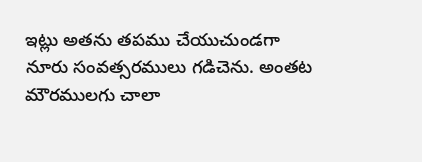ఇట్లు అతను తపము చేయుచుండగా నూరు సంవత్సరములు గడిచెను. అంతట మౌరములగు చాలా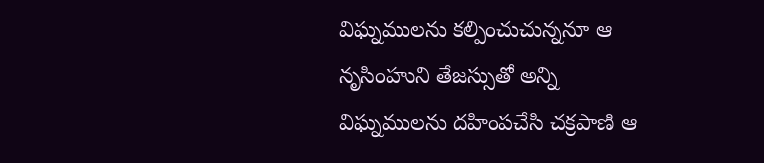విఘ్నములను కల్పించుచున్ననూ ఆ నృసింహుని తేజస్సుతో అన్ని విఘ్నములను దహింపచేసి చక్రపాణి ఆ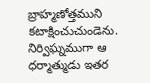బ్రాహ్మణోత్తముని కటాక్షించుచుండెను. నిర్విఘ్నముగా ఆ ధర్మాత్ముడు ఇతర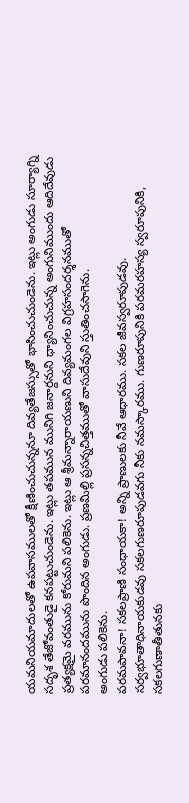యమనియమాదులతో ఉపవాసములతో క్షీణించుచున్ననూ దివ్యతేజస్సుతో భాసించుచుండెను. ఇట్లు అంగుడు సూర్యాగ్ని సదృశ తేజోవంతుడై కనపట్టుచుండెను. ఇట్లు తపమున మునిగి జనార్దనుని ధ్యానించుచున్న అంగునిముందు ఆదిదేవుడు ప్రత్యక్షమై వరమును కోరుమని పలికెను. ఇట్లు ఆ శ్రీమన్నారాయణుని దివ్యమంగల విగ్రహసందర్శనముతో పరమానందమును పొందిన అంగుడు. ప్రణమిల్లి ప్రసన్నచిత్తముతో వాసుదేవుని స్తుతించసాగెను.
అంగుడు పలికెను.
పరమపావనా! సకలప్రాణి సంధాయకా! అన్ని ప్రాణులకు నీవే ఆధారము. సకల జీవస్వరూపుడవు. సర్వభూతాధినాయకుడవు సకలగుణరూపుడవగు నీకు నమస్కారము. గుణరూపునికి పరమరహస్య స్వరూపునికి, సకలగుణాతీతునకు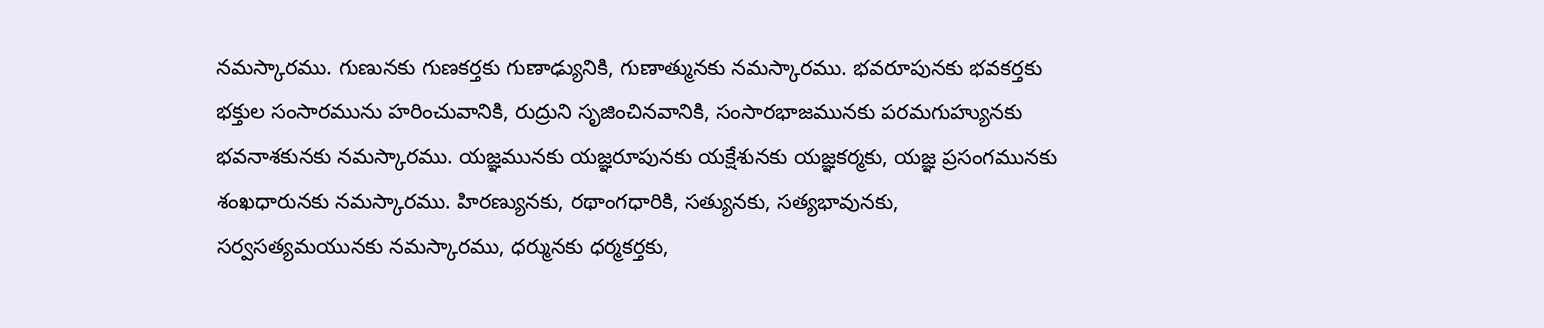నమస్కారము. గుణునకు గుణకర్తకు గుణాఢ్యునికి, గుణాత్మునకు నమస్కారము. భవరూపునకు భవకర్తకు భక్తుల సంసారమును హరించువానికి, రుద్రుని సృజించినవానికి, సంసారభాజమునకు పరమగుహ్యునకు భవనాశకునకు నమస్కారము. యజ్ఞమునకు యజ్ఞరూపునకు యక్షేశునకు యజ్ఞకర్మకు, యజ్ఞ ప్రసంగమునకు శంఖధారునకు నమస్కారము. హిరణ్యునకు, రథాంగధారికి, సత్యునకు, సత్యభావునకు, సర్వసత్యమయునకు నమస్కారము, ధర్మునకు ధర్మకర్తకు,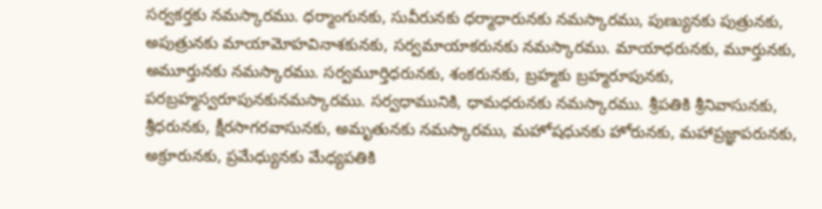సర్వకర్తకు నమస్కారము. ధర్మాంగునకు, సువీరునకు ధర్మాధారునకు నమస్కారము, పుణ్యునకు పుత్రునకు, అపుత్రునకు మాయామోహవినాశకునకు, సర్వమాయాకరునకు నమస్కారము. మాయాధరునకు, మూర్తునకు, అమూర్తునకు నమస్కారము. సర్వమూర్తిధరునకు, శంకరునకు, బ్రహ్మకు బ్రహ్మరూపునకు, పరబ్రహ్మస్వరూపునకునమస్కారము. సర్వధామునికి, ధామధరునకు నమస్కారము. శ్రీపతికి శ్రీనివాసునకు, శ్రీధరునకు, క్షీరసాగరవాసునకు, అమృతునకు నమస్కారము, మహోషధునకు హోరునకు, మహాప్రజ్ఞాపరునకు, అక్రూరునకు, ప్రమేధ్యునకు మేధ్యపతికి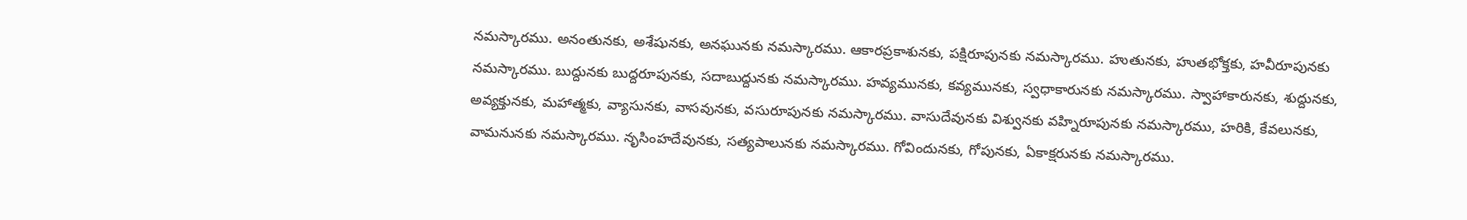నమస్కారము. అనంతునకు, అశేషునకు, అనఘునకు నమస్కారము. ఆకారప్రకాశునకు, పక్షిరూపునకు నమస్కారము. హుతునకు, హుతభోక్తకు, హవీరూపునకు నమస్కారము. బుద్దునకు బుద్దరూపునకు, సదాబుద్దునకు నమస్కారము. హవ్యమునకు, కవ్యమునకు, స్వధాకారునకు నమస్కారము. స్వాహాకారునకు, శుద్దునకు, అవ్యక్తునకు, మహాత్మకు, వ్యాసునకు, వాసవునకు, వసురూపునకు నమస్కారము. వాసుదేవునకు విశ్వునకు వహ్నిరూపునకు నమస్కారము, హరికి, కేవలునకు, వామనునకు నమస్కారము. నృసింహదేవునకు, సత్యపాలునకు నమస్కారము. గోవిందునకు, గోపునకు, ఏకాక్షరునకు నమస్కారము.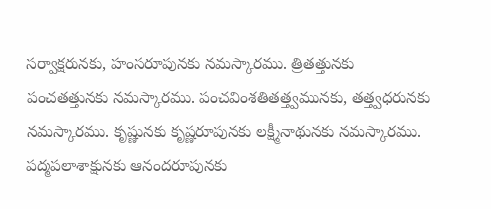సర్వాక్షరునకు, హంసరూపునకు నమస్కారము. త్రితత్తునకు పంచతత్తునకు నమస్కారము. పంచవింశతితత్త్వమునకు, తత్త్వధరునకు నమస్కారము. కృష్ణునకు కృష్ణరూపునకు లక్ష్మీనాథునకు నమస్కారము. పద్మపలాశాక్షునకు ఆనందరూపునకు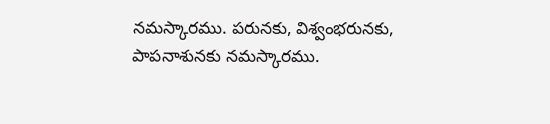నమస్కారము. పరునకు, విశ్వంభరునకు, పాపనాశునకు నమస్కారము.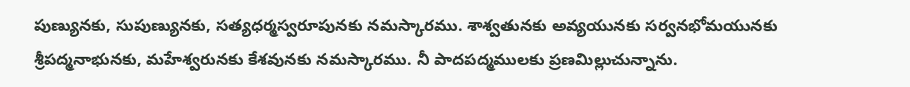పుణ్యునకు, సుపుణ్యునకు, సత్యధర్మస్వరూపునకు నమస్కారము. శాశ్వతునకు అవ్యయునకు సర్వనభోమయునకు శ్రీపద్మనాభునకు, మహేశ్వరునకు కేశవునకు నమస్కారము. నీ పాదపద్మములకు ప్రణమిల్లుచున్నాను.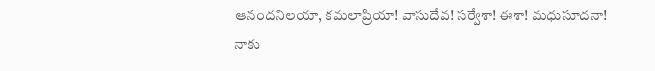ఆనందనిలయా, కమలాప్రియా! వాసుదేవ! సర్వేశా! ఈశా! మధుసూదనా! నాకు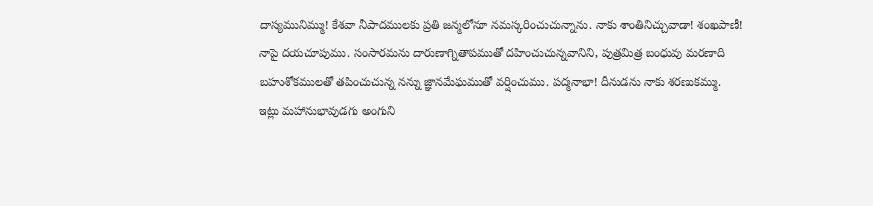దాస్యమునిమ్ము! కేశవా నీపాదములకు ప్రతి జన్మలోనూ నమస్కరించుచున్నాను. నాకు శాంతినిచ్చువాడా! శంఖపాణీ! నాపై దయచూపుము. సంసారమను దారుణాగ్నితాపముతో దహించుచున్నవానిని, పుత్రమిత్ర బంధువు మరణాది బహుశోకములతో తపించుచున్న నన్ను జ్ఞానమేఘముతో వర్షించుము. పద్మనాభా! దీనుడను నాకు శరణుకమ్ము.
ఇట్లు మహానుభావుడగు అంగుని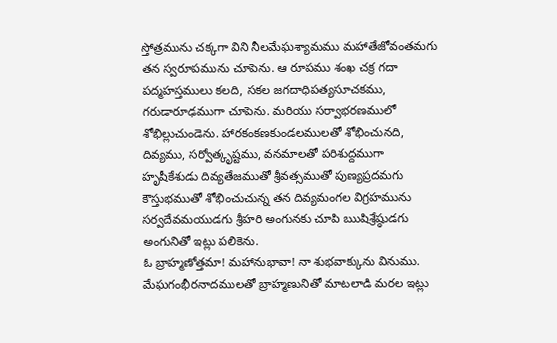స్తోత్రమును చక్కగా విని నీలమేఘశ్యామము మహాతేజోవంతమగు తన స్వరూపమును చూపెను. ఆ రూపము శంఖ చక్ర గదా పద్మహస్తములు కలది, సకల జగదాధిపత్యసూచకము, గరుడారూఢముగా చూపెను. మరియు సర్వాభరణములో శోభిల్లుచుండెను. హారకంకణకుండలములతో శోభించునది, దివ్యము, సర్వోత్కృష్టము, వనమాలతో పరిశుద్దముగా హృషీకేశుడు దివ్యతేజముతో శ్రీవత్సముతో పుణ్యప్రదమగు కౌస్తుభముతో శోభించుచున్న తన దివ్యమంగల విగ్రహమును సర్వదేవమయుడగు శ్రీహరి అంగునకు చూపి ఋషిశ్రేష్ఠుడగు అంగునితో ఇట్లు పలికెను.
ఓ బ్రాహ్మణోత్తమా! మహానుభావా! నా శుభవాక్కును వినుము. మేఘగంభీరనాదములతో బ్రాహ్మణునితో మాటలాడి మరల ఇట్లు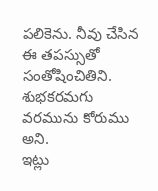పలికెను. నీవు చేసిన ఈ తపస్సుతో సంతోషించితిని. శుభకరమగు వరమును కోరుము అని.
ఇట్లు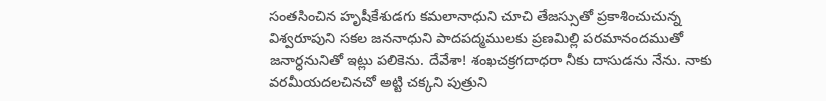సంతసించిన హృషీకేశుడగు కమలానాధుని చూచి తేజస్సుతో ప్రకాశించుచున్న విశ్వరూపుని సకల జననాధుని పాదపద్మములకు ప్రణమిల్లి పరమానందముతో జనార్ధనునితో ఇట్లు పలికెను. దేవేశా! శంఖచక్రగదాధరా నీకు దాసుడను నేను. నాకు వరమీయదలచినచో అట్టి చక్కని పుత్రుని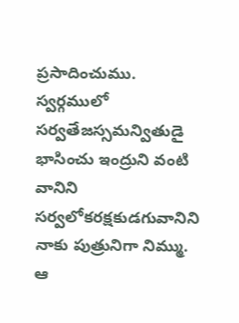ప్రసాదించుము. స్వర్గములో సర్వతేజస్సమన్వితుడై భాసించు ఇంద్రుని వంటి వానిని సర్వలోకరక్షకుడగువానిని నాకు పుత్రునిగా నిమ్ము. ఆ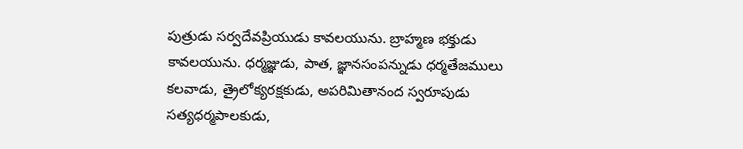పుత్రుడు సర్వదేవప్రియుడు కావలయును. బ్రాహ్మణ భక్తుడు కావలయును. ధర్మజ్ఞుడు, పాత, జ్ఞానసంపన్నుడు ధర్మతేజములు కలవాడు, త్రైలోక్యరక్షకుడు, అపరిమితానంద స్వరూపుడు సత్యధర్మపాలకుడు,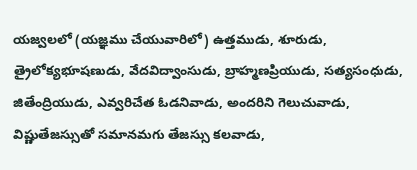యజ్వలలో (యజ్ఞము చేయువారిలో) ఉత్తముడు, శూరుడు, త్రైలోక్యభూషణుడు, వేదవిద్వాంసుడు, బ్రాహ్మణప్రియుడు, సత్యసంధుడు, జితేంద్రియుడు, ఎవ్వరిచేత ఓడనివాడు, అందరిని గెలుచువాడు, విష్ణుతేజస్సుతో సమానమగు తేజస్సు కలవాడు,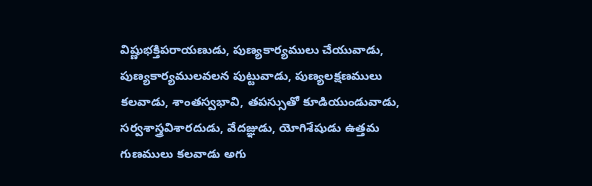విష్ణుభక్తిపరాయణుడు, పుణ్యకార్యములు చేయువాడు, పుణ్యకార్యములవలన పుట్టువాడు, పుణ్యలక్షణములు కలవాడు, శాంతస్వభావి, తపస్సుతో కూడియుండువాడు, సర్వశాస్త్రవిశారదుడు, వేదజ్ఞుడు, యోగిశేషుడు ఉత్తమ గుణములు కలవాడు అగు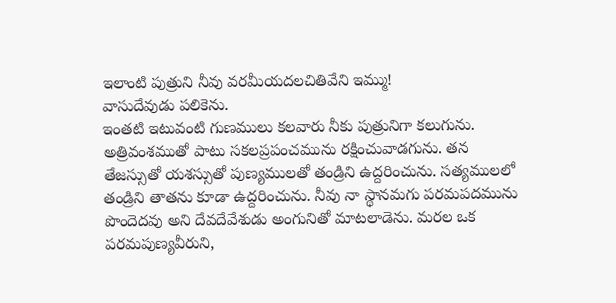ఇలాంటి పుత్రుని నీవు వరమీయదలచితివేని ఇమ్ము!
వాసుదేవుడు పలికెను.
ఇంతటి ఇటువంటి గుణములు కలవారు నీకు పుత్రునిగా కలుగును. అత్రివంశముతో పాటు సకలప్రపంచమును రక్షించువాడగును. తన తేజస్సుతో యశస్సుతో పుణ్యములతో తండ్రిని ఉద్దరించును. సత్యములలో తండ్రిని తాతను కూడా ఉద్దరించును. నీవు నా స్థానమగు పరమపదమును పొందెదవు అని దేవదేవేశుడు అంగునితో మాటలాడెను. మరల ఒక పరమపుణ్యవీరుని,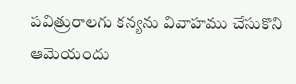పవిత్రురాలగు కన్యను వివాహము చేసుకొని ఆమెయందు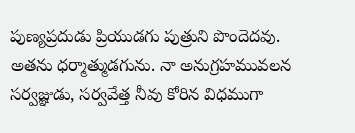పుణ్యప్రదుడు ప్రియుడగు పుత్రుని పొందెదవు. అతను ధర్మాత్ముడగును. నా అనుగ్రహమువలన సర్వజ్ఞుడు, సర్వవేత్త నీవు కోరిన విధముగా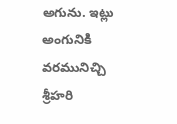అగును. ఇట్లు అంగునికి వరమునిచ్చి శ్రీహరి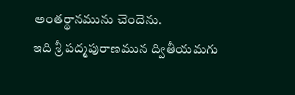అంతర్థానమును చెందెను.
ఇది శ్రీ పద్మపురాణమున ద్వితీయమగు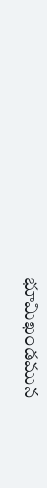భూమిఖండమున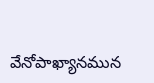వేనోపాఖ్యానమున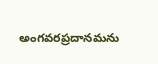అంగవరప్రదానమను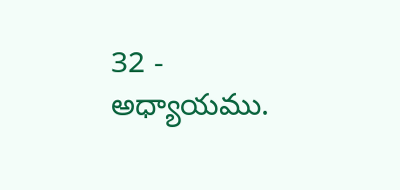32 - అధ్యాయము.